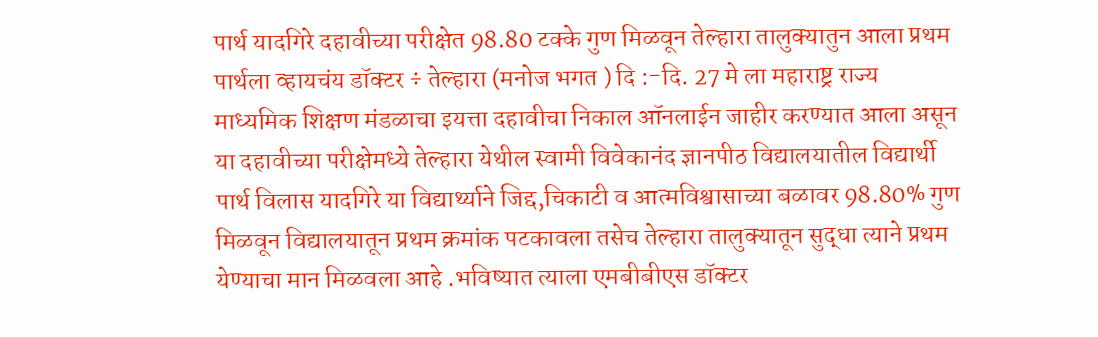पार्थ यादगिरे दहावीच्या परीक्षेत 98.80 टक्के गुण मिळवून तेल्हारा तालुक्यातुन आला प्रथम पार्थला व्हायचंय डॉक्टर ÷ तेल्हारा (मनोज भगत ) दि :-दि. 27 मे ला महाराष्ट्र राज्य माध्यमिक शिक्षण मंडळाचा इयत्ता दहावीचा निकाल ऑनलाईन जाहीर करण्यात आला असून या दहावीच्या परीक्षेमध्ये तेल्हारा येथील स्वामी विवेकानंद ज्ञानपीठ विद्यालयातील विद्यार्थी पार्थ विलास यादगिरे या विद्यार्थ्याने जिद्द,चिकाटी व आत्मविश्वासाच्या बळावर 98.80% गुण मिळवून विद्यालयातून प्रथम क्रमांक पटकावला तसेच तेल्हारा तालुक्यातून सुद्धा त्याने प्रथम येण्याचा मान मिळवला आहे .भविष्यात त्याला एमबीबीएस डॉक्टर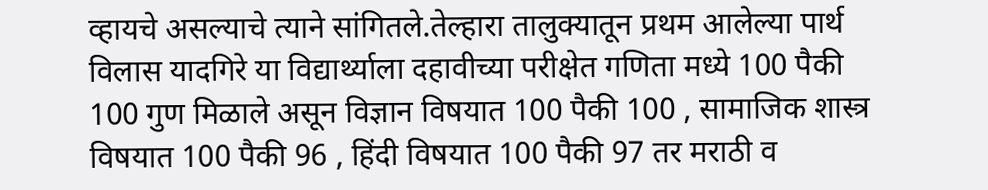व्हायचे असल्याचे त्याने सांगितले.तेल्हारा तालुक्यातून प्रथम आलेल्या पार्थ विलास यादगिरे या विद्यार्थ्याला दहावीच्या परीक्षेत गणिता मध्ये 100 पैकी 100 गुण मिळाले असून विज्ञान विषयात 100 पैकी 100 , सामाजिक शास्त्र विषयात 100 पैकी 96 , हिंदी विषयात 100 पैकी 97 तर मराठी व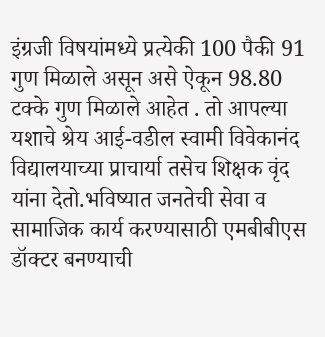इंग्रजी विषयांमध्ये प्रत्येकी 100 पैकी 91 गुण मिळाले असून असे ऐकून 98.80 टक्के गुण मिळाले आहेत . तो आपल्या यशाचे श्रेय आई-वडील स्वामी विवेकानंद विद्यालयाच्या प्राचार्या तसेच शिक्षक वृंद यांना देतो.भविष्यात जनतेची सेवा व सामाजिक कार्य करण्यासाठी एमबीबीएस डॉक्टर बनण्याची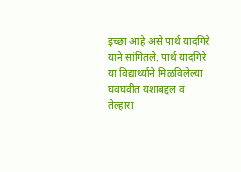इच्छा आहे असे पार्थ यादगिरे याने सांगितले. पार्थ यादगिरे या विद्यार्थ्याने मिळविलेल्या घवघवीत यशाबद्दल व तेल्हारा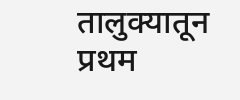तालुक्यातून प्रथम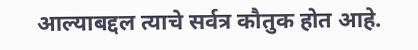आल्याबद्दल त्याचे सर्वत्र कौतुक होत आहे.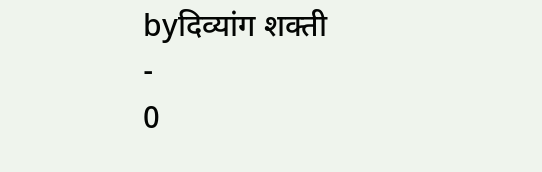byदिव्यांग शक्ती
-
0